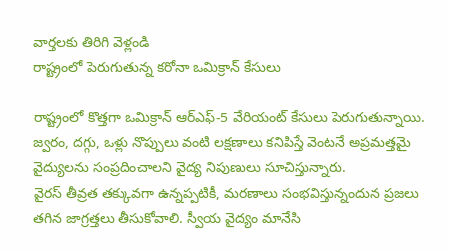వార్తలకు తిరిగి వెళ్లండి
రాష్ట్రంలో పెరుగుతున్న కరోనా ఒమిక్రాన్ కేసులు

రాష్ట్రంలో కొత్తగా ఒమిక్రాన్ ఆర్ఎఫ్-5 వేరియంట్ కేసులు పెరుగుతున్నాయి. జ్వరం, దగ్గు, ఒళ్లు నొప్పులు వంటి లక్షణాలు కనిపిస్తే వెంటనే అప్రమత్తమై వైద్యులను సంప్రదించాలని వైద్య నిపుణులు సూచిస్తున్నారు.
వైరస్ తీవ్రత తక్కువగా ఉన్నప్పటికీ, మరణాలు సంభవిస్తున్నందున ప్రజలు తగిన జాగ్రత్తలు తీసుకోవాలి. స్వీయ వైద్యం మానేసి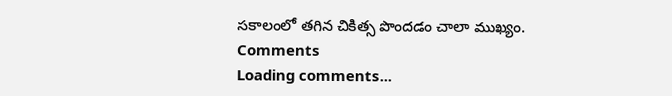సకాలంలో తగిన చికిత్స పొందడం చాలా ముఖ్యం.
Comments
Loading comments...